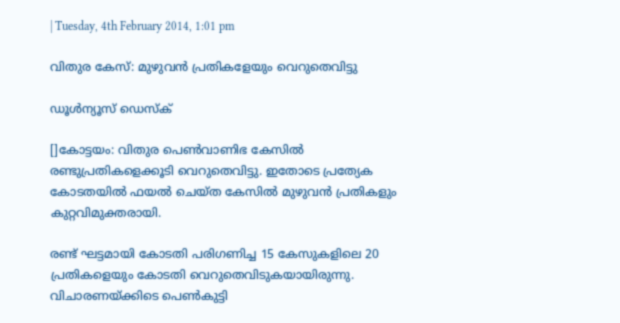| Tuesday, 4th February 2014, 1:01 pm

വിതുര കേസ്: മുഴുവന്‍ പ്രതികളേയും വെറുതെവിട്ടു

ഡൂള്‍ന്യൂസ് ഡെസ്‌ക്

[]കോട്ടയം: വിതുര പെണ്‍വാണിഭ കേസില്‍ രണ്ടുപ്രതികളെക്കൂടി വെറുതെവിട്ടു. ഇതോടെ പ്രത്യേക കോടതയില്‍ ഫയല്‍ ചെയ്ത കേസില്‍ മുഴുവന്‍ പ്രതികളും കുറ്റവിമുക്തരായി.

രണ്ട് ഘട്ടമായി കോടതി പരിഗണിച്ച 15 കേസുകളിലെ 20 പ്രതികളെയും കോടതി വെറുതെവിടുകയായിരുന്നു. വിചാരണയ്ക്കിടെ പെണ്‍കുട്ടി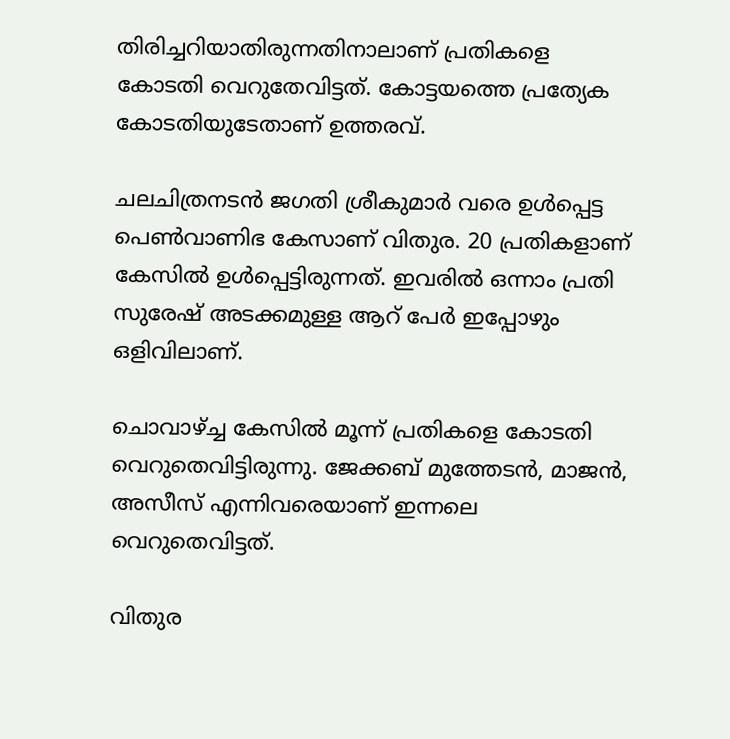തിരിച്ചറിയാതിരുന്നതിനാലാണ് പ്രതികളെ കോടതി വെറുതേവിട്ടത്. കോട്ടയത്തെ പ്രത്യേക കോടതിയുടേതാണ് ഉത്തരവ്.

ചലചിത്രനടന്‍ ജഗതി ശ്രീകുമാര്‍ വരെ ഉള്‍പ്പെട്ട പെണ്‍വാണിഭ കേസാണ് വിതുര. 20 പ്രതികളാണ് കേസില്‍ ഉള്‍പ്പെട്ടിരുന്നത്. ഇവരില്‍ ഒന്നാം പ്രതി സുരേഷ് അടക്കമുള്ള ആറ് പേര്‍ ഇപ്പോഴും ഒളിവിലാണ്.

ചൊവാഴ്ച്ച കേസില്‍ മൂന്ന് പ്രതികളെ കോടതി വെറുതെവിട്ടിരുന്നു. ജേക്കബ് മുത്തേടന്‍, മാജന്‍, അസീസ് എന്നിവരെയാണ് ഇന്നലെ വെറുതെവിട്ടത്.

വിതുര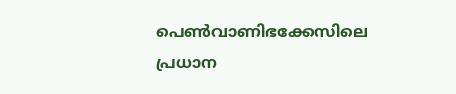പെണ്‍വാണിഭക്കേസിലെ പ്രധാന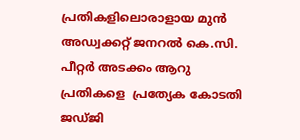പ്രതികളിലൊരാളായ മുന്‍ അഡ്വക്കറ്റ് ജനറല്‍ കെ.സി. പീറ്റര്‍ അടക്കം ആറു പ്രതികളെ  പ്രത്യേക കോടതി ജഡ്ജി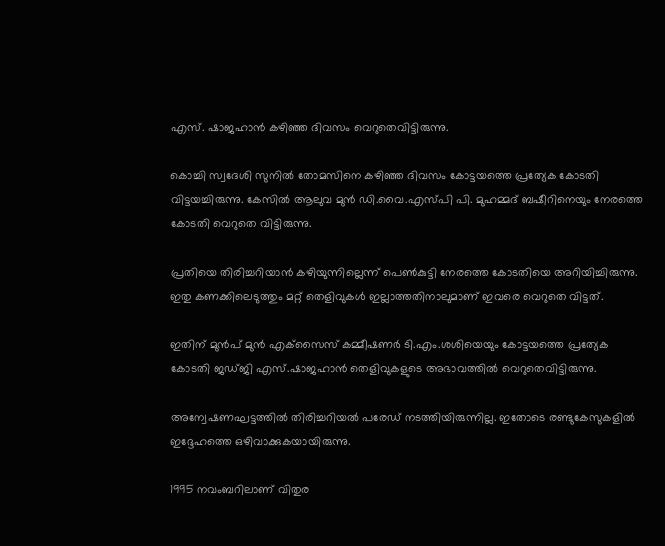എസ്. ഷാജഹാന്‍ കഴിഞ്ഞ ദിവസം വെറുതെവിട്ടിരുന്നു.

കൊച്ചി സ്വദേശി സുനില്‍ തോമസിനെ കഴിഞ്ഞ ദിവസം കോട്ടയത്തെ പ്രത്യേക കോടതി വിട്ടയച്ചിരുന്നു. കേസില്‍ ആലുവ മുന്‍ ഡി.വൈ.എസ്പി പി. മുഹമ്മദ് ബഷീറിനെയും നേരത്തെ കോടതി വെറുതെ വിട്ടിരുന്നു.

പ്രതിയെ തിരിച്ചറിയാന്‍ കഴിയുന്നില്ലെന്ന് പെണ്‍കുട്ടി നേരത്തെ കോടതിയെ അറിയിച്ചിരുന്നു. ഇതു കണക്കിലെടുത്തും മറ്റ് തെളിവുകള്‍ ഇല്ലാത്തതിനാലുമാണ് ഇവരെ വെറുതെ വിട്ടത്.

ഇതിന് മുന്‍പ് മുന്‍ എക്‌സൈസ് കമ്മീഷണര്‍ ടി.എം.ശശിയെയും കോട്ടയത്തെ പ്രത്യേക കോടതി ജഡ്ജി എസ്.ഷാജഹാന്‍ തെളിവുകളുടെ അഭാവത്തില്‍ വെറുതെവിട്ടിരുന്നു.

അന്വേഷണഘട്ടത്തില്‍ തിരിച്ചറിയല്‍ പരേഡ് നടത്തിയിരുന്നില്ല. ഇതോടെ രണ്ടുകേസുകളില്‍ ഇദ്ദേഹത്തെ ഒഴിവാക്കുകയായിരുന്നു.

1995 നവംബറിലാണ് വിതുര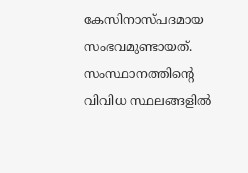കേസിനാസ്പദമായ സംഭവമുണ്ടായത്. സംസ്ഥാനത്തിന്റെ വിവിധ സ്ഥലങ്ങളില്‍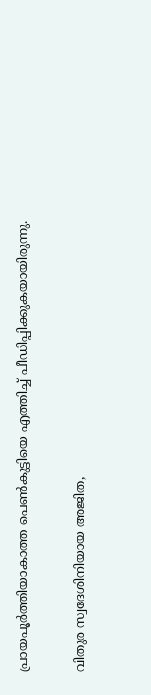പ്രായപൂര്‍ത്തിയാകാത്ത പെണ്‍കുട്ടിയെ എത്തിച്ച് പീഡിപ്പിക്കുകയായിരുന്നു.

വിതുര സ്വദേശിനിയായ അജിത,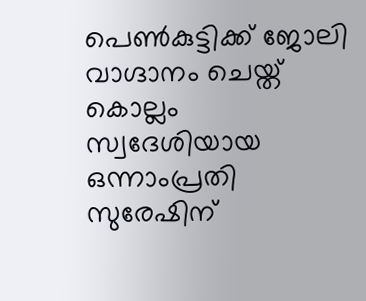പെണ്‍കുട്ടിക്ക് ജോലി വാഗ്ദാനം ചെയ്ത് കൊല്ലം സ്വദേശിയായ ഒന്നാംപ്രതി സുരേഷിന്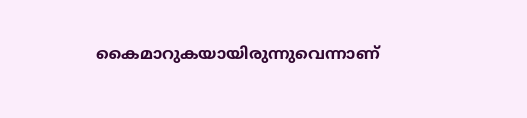കൈമാറുകയായിരുന്നുവെന്നാണ്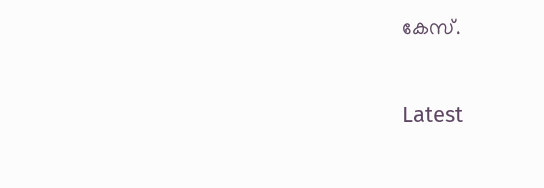കേസ്.

Latest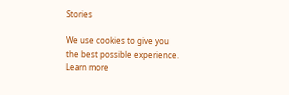Stories

We use cookies to give you the best possible experience. Learn more